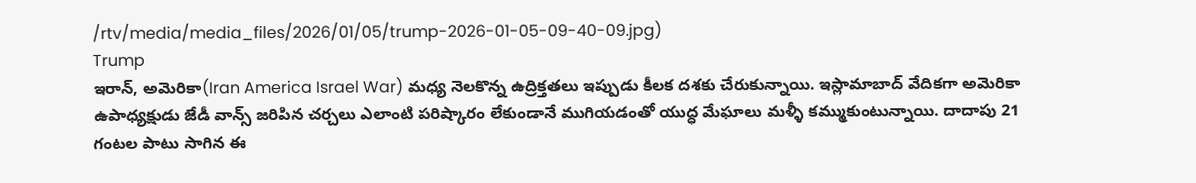/rtv/media/media_files/2026/01/05/trump-2026-01-05-09-40-09.jpg)
Trump
ఇరాన్, అమెరికా(Iran America Israel War) మధ్య నెలకొన్న ఉద్రిక్తతలు ఇప్పుడు కీలక దశకు చేరుకున్నాయి. ఇస్లామాబాద్ వేదికగా అమెరికా ఉపాధ్యక్షుడు జేడీ వాన్స్ జరిపిన చర్చలు ఎలాంటి పరిష్కారం లేకుండానే ముగియడంతో యుద్ధ మేఘాలు మళ్ళీ కమ్ముకుంటున్నాయి. దాదాపు 21 గంటల పాటు సాగిన ఈ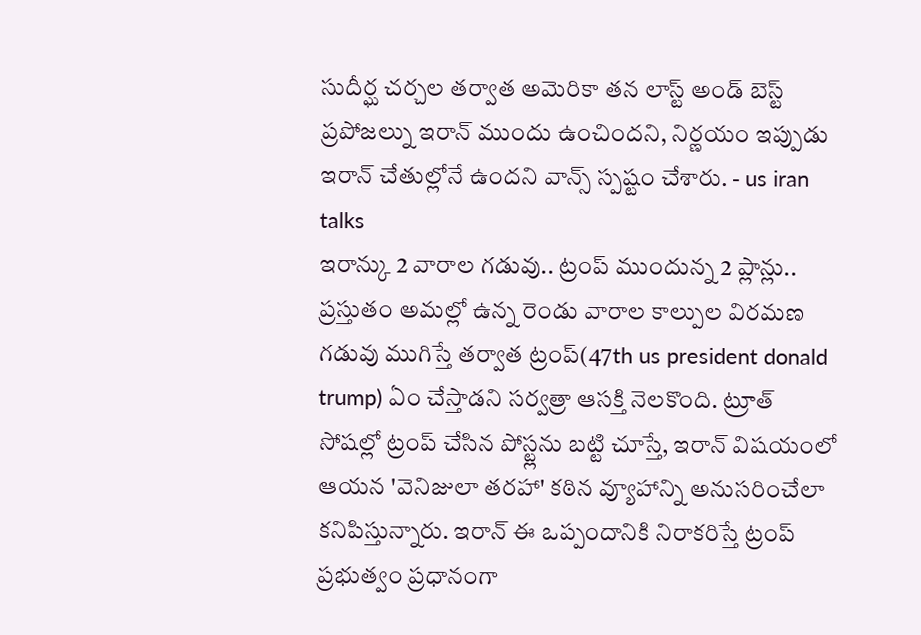సుదీర్ఘ చర్చల తర్వాత అమెరికా తన లాస్ట్ అండ్ బెస్ట్ ప్రపోజల్ను ఇరాన్ ముందు ఉంచిందని, నిర్ణయం ఇప్పుడు ఇరాన్ చేతుల్లోనే ఉందని వాన్స్ స్పష్టం చేశారు. - us iran talks
ఇరాన్కు 2 వారాల గడువు.. ట్రంప్ ముందున్న 2 ప్లాన్లు..
ప్రస్తుతం అమల్లో ఉన్న రెండు వారాల కాల్పుల విరమణ గడువు ముగిస్తే తర్వాత ట్రంప్(47th us president donald trump) ఏం చేస్తాడని సర్వత్రా ఆసక్తి నెలకొంది. ట్రూత్ సోషల్లో ట్రంప్ చేసిన పోస్ట్లను బట్టి చూస్తే, ఇరాన్ విషయంలో ఆయన 'వెనిజులా తరహా' కఠిన వ్యూహాన్ని అనుసరించేలా కనిపిస్తున్నారు. ఇరాన్ ఈ ఒప్పందానికి నిరాకరిస్తే ట్రంప్ ప్రభుత్వం ప్రధానంగా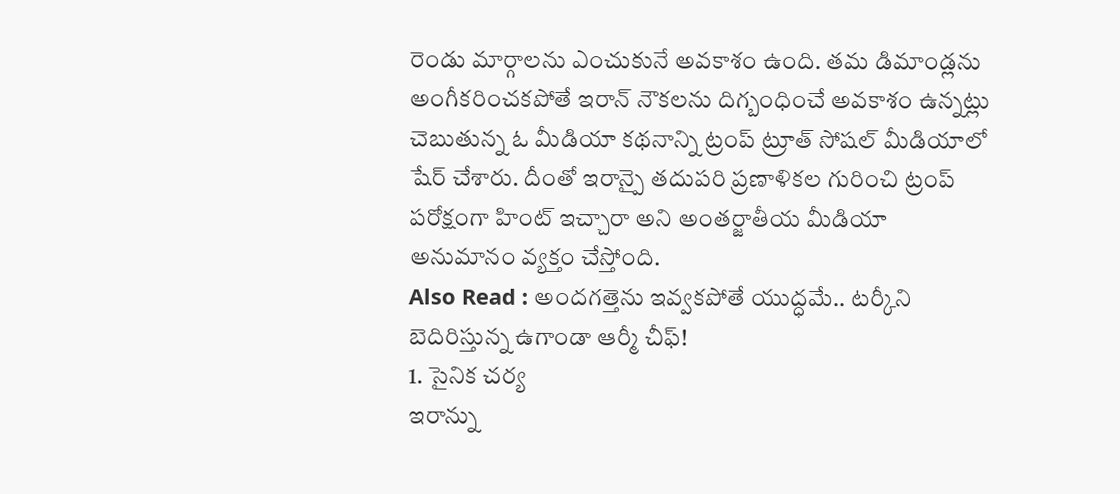రెండు మార్గాలను ఎంచుకునే అవకాశం ఉంది. తమ డిమాండ్లను అంగీకరించకపోతే ఇరాన్ నౌకలను దిగ్బంధించే అవకాశం ఉన్నట్లు చెబుతున్న ఓ మీడియా కథనాన్ని ట్రంప్ ట్రూత్ సోషల్ మీడియాలో షేర్ చేశారు. దీంతో ఇరాన్పై తదుపరి ప్రణాళికల గురించి ట్రంప్ పరోక్షంగా హింట్ ఇచ్చారా అని అంతర్జాతీయ మీడియా అనుమానం వ్యక్తం చేస్తోంది.
Also Read : అందగత్తెను ఇవ్వకపోతే యుద్ధమే.. టర్కీని బెదిరిస్తున్న ఉగాండా ఆర్మీ చీఫ్!
1. సైనిక చర్య
ఇరాన్ను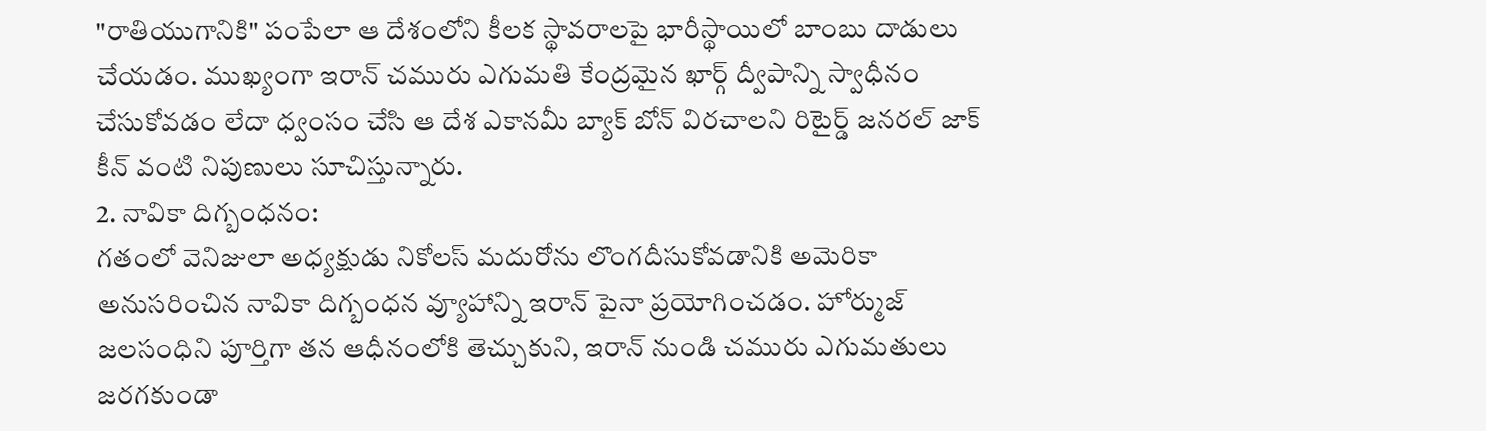"రాతియుగానికి" పంపేలా ఆ దేశంలోని కీలక స్థావరాలపై భారీస్థాయిలో బాంబు దాడులు చేయడం. ముఖ్యంగా ఇరాన్ చమురు ఎగుమతి కేంద్రమైన ఖార్గ్ ద్వీపాన్ని స్వాధీనం చేసుకోవడం లేదా ధ్వంసం చేసి ఆ దేశ ఎకానమీ బ్యాక్ బోన్ విరచాలని రిటైర్డ్ జనరల్ జాక్ కీన్ వంటి నిపుణులు సూచిస్తున్నారు.
2. నావికా దిగ్బంధనం:
గతంలో వెనిజులా అధ్యక్షుడు నికోలస్ మదురోను లొంగదీసుకోవడానికి అమెరికా అనుసరించిన నావికా దిగ్బంధన వ్యూహాన్ని ఇరాన్ పైనా ప్రయోగించడం. హోర్ముజ్ జలసంధిని పూర్తిగా తన ఆధీనంలోకి తెచ్చుకుని, ఇరాన్ నుండి చమురు ఎగుమతులు జరగకుండా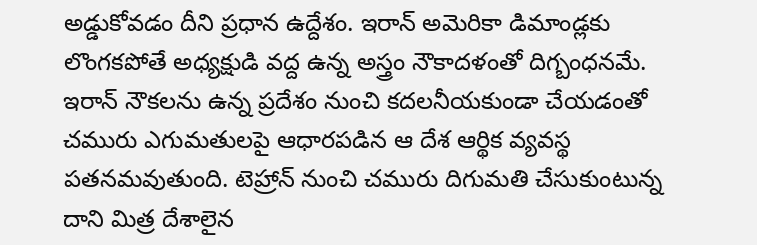అడ్డుకోవడం దీని ప్రధాన ఉద్దేశం. ఇరాన్ అమెరికా డిమాండ్లకు లొంగకపోతే అధ్యక్షుడి వద్ద ఉన్న అస్త్రం నౌకాదళంతో దిగ్బంధనమే. ఇరాన్ నౌకలను ఉన్న ప్రదేశం నుంచి కదలనీయకుండా చేయడంతో చమురు ఎగుమతులపై ఆధారపడిన ఆ దేశ ఆర్థిక వ్యవస్థ పతనమవుతుంది. టెహ్రాన్ నుంచి చమురు దిగుమతి చేసుకుంటున్న దాని మిత్ర దేశాలైన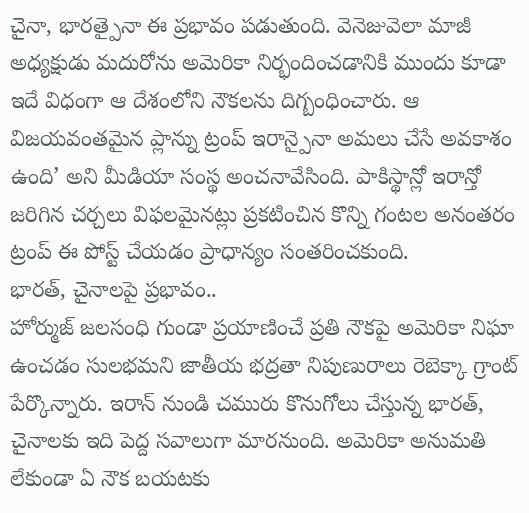చైనా, భారత్పైనా ఈ ప్రభావం పడుతుంది. వెనెజువెలా మాజీ అధ్యక్షుడు మదురోను అమెరికా నిర్భందించడానికి ముందు కూడా ఇదే విధంగా ఆ దేశంలోని నౌకలను దిగ్బంధించారు. ఆ విజయవంతమైన ప్లాన్ను ట్రంప్ ఇరాన్పైనా అమలు చేసే అవకాశం ఉంది’ అని మీడియా సంస్థ అంచనావేసింది. పాకిస్థాన్లో ఇరాన్తో జరిగిన చర్చలు విఫలమైనట్లు ప్రకటించిన కొన్ని గంటల అనంతరం ట్రంప్ ఈ పోస్ట్ చేయడం ప్రాధాన్యం సంతరించకుంది.
భారత్, చైనాలపై ప్రభావం..
హోర్ముజ్ జలసంధి గుండా ప్రయాణించే ప్రతి నౌకపై అమెరికా నిఘా ఉంచడం సులభమని జాతీయ భద్రతా నిపుణురాలు రెబెక్కా గ్రాంట్ పేర్కొన్నారు. ఇరాన్ నుండి చమురు కొనుగోలు చేస్తున్న భారత్, చైనాలకు ఇది పెద్ద సవాలుగా మారనుంది. అమెరికా అనుమతి లేకుండా ఏ నౌక బయటకు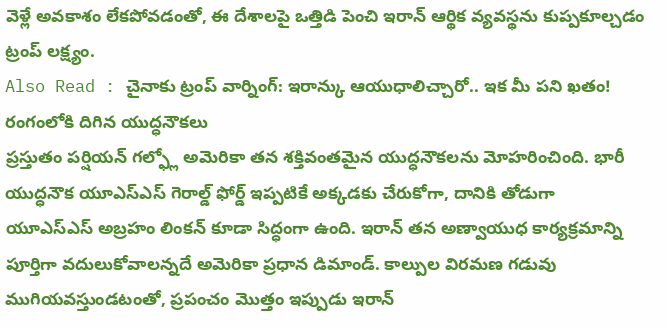వెళ్లే అవకాశం లేకపోవడంతో, ఈ దేశాలపై ఒత్తిడి పెంచి ఇరాన్ ఆర్థిక వ్యవస్థను కుప్పకూల్చడం ట్రంప్ లక్ష్యం.
Also Read : చైనాకు ట్రంప్ వార్నింగ్: ఇరాన్కు ఆయుధాలిచ్చారో.. ఇక మీ పని ఖతం!
రంగంలోకి దిగిన యుద్ధనౌకలు
ప్రస్తుతం పర్షియన్ గల్ఫ్లో అమెరికా తన శక్తివంతమైన యుద్ధనౌకలను మోహరించింది. భారీ యుద్ధనౌక యూఎస్ఎస్ గెరాల్డ్ ఫోర్డ్ ఇప్పటికే అక్కడకు చేరుకోగా, దానికి తోడుగా యూఎస్ఎస్ అబ్రహం లింకన్ కూడా సిద్ధంగా ఉంది. ఇరాన్ తన అణ్వాయుధ కార్యక్రమాన్ని పూర్తిగా వదులుకోవాలన్నదే అమెరికా ప్రధాన డిమాండ్. కాల్పుల విరమణ గడువు ముగియవస్తుండటంతో, ప్రపంచం మొత్తం ఇప్పుడు ఇరాన్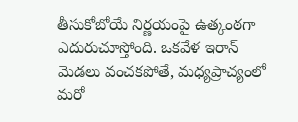తీసుకోబోయే నిర్ణయంపై ఉత్కంఠగా ఎదురుచూస్తోంది. ఒకవేళ ఇరాన్ మెడలు వంచకపోతే, మధ్యప్రాచ్యంలో మరో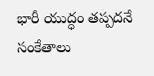భారీ యుద్ధం తప్పదనే సంకేతాలు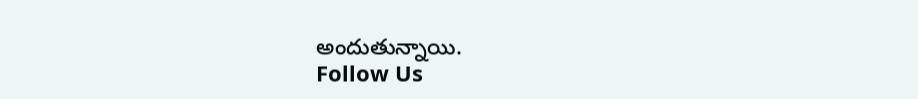అందుతున్నాయి.
Follow Us